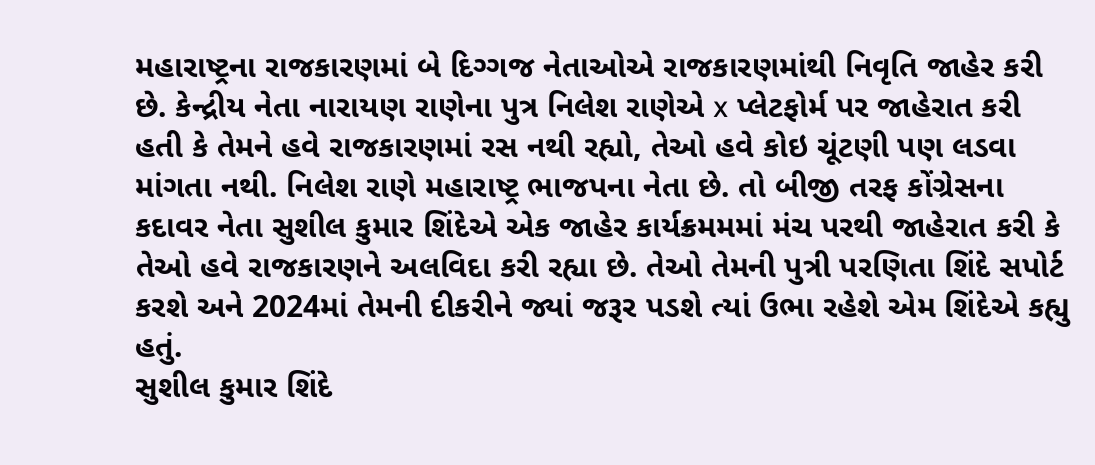મહારાષ્ટ્રના રાજકારણમાં બે દિગ્ગજ નેતાઓએ રાજકારણમાંથી નિવૃતિ જાહેર કરી છે. કેન્દ્રીય નેતા નારાયણ રાણેના પુત્ર નિલેશ રાણેએ x પ્લેટફોર્મ પર જાહેરાત કરી હતી કે તેમને હવે રાજકારણમાં રસ નથી રહ્યો, તેઓ હવે કોઇ ચૂંટણી પણ લડવા માંગતા નથી. નિલેશ રાણે મહારાષ્ટ્ર ભાજપના નેતા છે. તો બીજી તરફ કોંગ્રેસના કદાવર નેતા સુશીલ કુમાર શિંદેએ એક જાહેર કાર્યક્રમમમાં મંચ પરથી જાહેરાત કરી કે તેઓ હવે રાજકારણને અલવિદા કરી રહ્યા છે. તેઓ તેમની પુત્રી પરણિતા શિંદે સપોર્ટ કરશે અને 2024માં તેમની દીકરીને જ્યાં જરૂર પડશે ત્યાં ઉભા રહેશે એમ શિંદેએ કહ્યુ હતું.
સુશીલ કુમાર શિંદે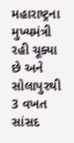મહારાષ્ટ્રના મુખ્યમંત્રી રહી ચૂક્યા છે અને સોલાપુરથી 3 વખત સાંસદ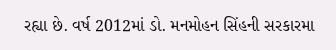રહ્યા છે. વર્ષ 2012માં ડો. મનમોહન સિંહની સરકારમા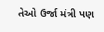તેઓ ઉર્જા મંત્રી પણ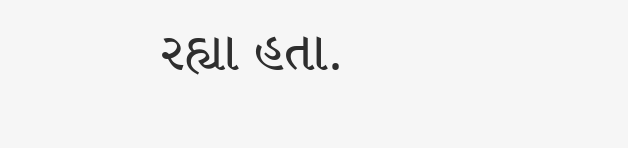રહ્યા હતા.